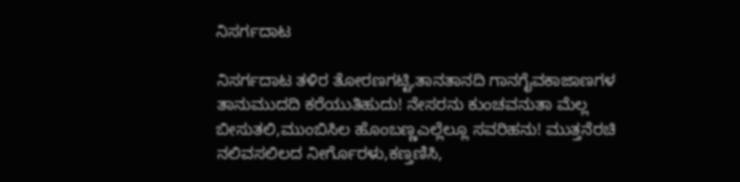ನಿಸರ್ಗದಾಟ

ನಿಸರ್ಗದಾಟ ತಳಿರ ತೋರಣಗಟ್ಟಿ,ತಾನತಾನದಿ ಗಾನಗೈವಕಾಜಾಣಗಳ ತಾನುಮುದದಿ ಕರೆಯುತಿಹುದು! ನೇಸರನು ಕುಂಚವನುತಾ ಮೆಲ್ಲ ಬೀಸುತಲಿ,ಮುಂಬಿಸಿಲ ಹೊಂಬಣ್ಣಎಲ್ಲೆಲ್ಲೂ ಸವರಿಹನು! ಮುತ್ತನೆರಚಿ ನಲಿವಸಲಿಲದ ನೀರ್ಗೊರಳು,ಕಣ್ತಣಿಸಿ,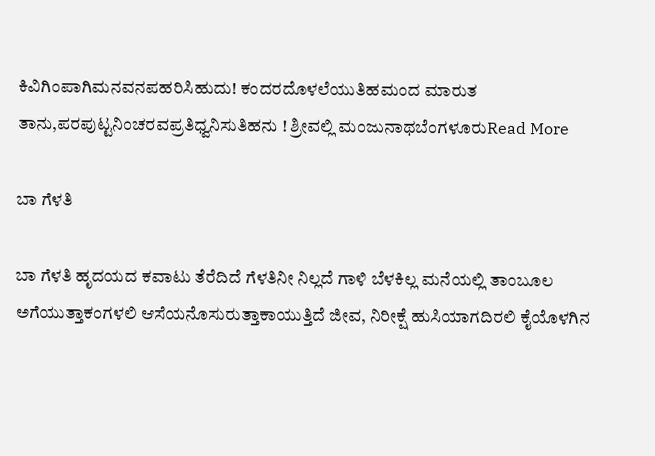ಕಿವಿಗಿಂಪಾಗಿಮನವನಪಹರಿಸಿಹುದು! ಕಂದರದೊಳಲೆಯುತಿಹಮಂದ ಮಾರುತ ತಾನು,ಪರಪುಟ್ಟನಿಂಚರವಪ್ರತಿಧ್ವನಿಸುತಿಹನು ! ಶ್ರೀವಲ್ಲಿ ಮಂಜುನಾಥಬೆಂಗಳೂರುRead More

ಬಾ ಗೆಳತಿ

ಬಾ ಗೆಳತಿ ಹೃದಯದ ಕವಾಟು ತೆರೆದಿದೆ ಗೆಳತಿನೀ ನಿಲ್ಲದೆ ಗಾಳಿ ಬೆಳಕಿಲ್ಲ ಮನೆಯಲ್ಲಿ ತಾಂಬೂಲ ಅಗೆಯುತ್ತಾಕಂಗಳಲಿ ಆಸೆಯನೊಸುರುತ್ತಾಕಾಯುತ್ತಿದೆ ಜೀವ, ನಿರೀಕ್ಷೆ ಹುಸಿಯಾಗದಿರಲಿ ಕೈಯೊಳಗಿನ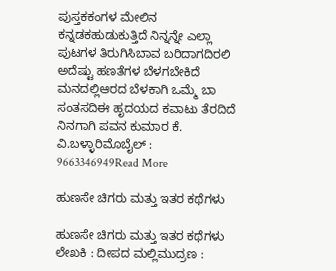ಪುಸ್ತಕಕಂಗಳ ಮೇಲಿನ ಕನ್ನಡಕಹುಡುಕುತ್ತಿದೆ ನಿನ್ನನ್ನೇ ಎಲ್ಲಾ ಪುಟಗಳ ತಿರುಗಿಸಿಬಾವ ಬರಿದಾಗದಿರಲಿ ಅದೆಷ್ಟು ಹಣತೆಗಳ ಬೆಳಗಬೇಕಿದೆ ಮನದಲ್ಲಿಆರದ ಬೆಳಕಾಗಿ ಒಮ್ಮೆ ಬಾ ಸಂತಸದಿಈ ಹೃದಯದ ಕವಾಟು ತೆರದಿದೆ ನಿನಗಾಗಿ ಪವನ ಕುಮಾರ ಕೆ. ವಿ.ಬಳ್ಳಾರಿಮೊಬೈಲ್ : 9663346949Read More

ಹುಣಸೇ ಚಿಗರು ಮತ್ತು ಇತರ ಕಥೆಗಳು

ಹುಣಸೇ ಚಿಗರು ಮತ್ತು ಇತರ ಕಥೆಗಳು ಲೇಖಕಿ : ದೀಪದ ಮಲ್ಲಿಮುದ್ರಣ :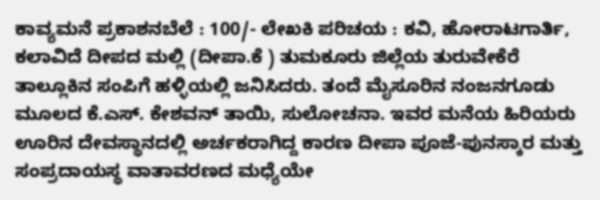ಕಾವ್ಯಮನೆ ಪ್ರಕಾಶನಬೆಲೆ : 100/- ಲೇಖಕಿ ಪರಿಚಯ : ಕವಿ, ಹೋರಾಟಗಾರ್ತಿ, ಕಲಾವಿದೆ ದೀಪದ ಮಲ್ಲಿ (ದೀಪಾ.ಕೆ ) ತುಮಕೂರು ಜಿಲ್ಲೆಯ ತುರುವೇಕೆರೆ ತಾಲ್ಲೂಕಿನ ಸಂಪಿಗೆ ಹಳ್ಳಿಯಲ್ಲಿ ಜನಿಸಿದರು. ತಂದೆ ಮೈಸೂರಿನ ನಂಜನಗೂಡು ಮೂಲದ ಕೆ.ಎಸ್. ಕೇಶವನ್ ತಾಯಿ, ಸುಲೋಚನಾ. ಇವರ ಮನೆಯ ಹಿರಿಯರು ಊರಿನ ದೇವಸ್ಥಾನದಲ್ಲಿ ಅರ್ಚಕರಾಗಿದ್ದ ಕಾರಣ ದೀಪಾ ಪೂಜೆ-ಪುನಸ್ಕಾರ ಮತ್ತು ಸಂಪ್ರದಾಯಸ್ಥ ವಾತಾವರಣದ ಮಧ್ಯೆಯೇ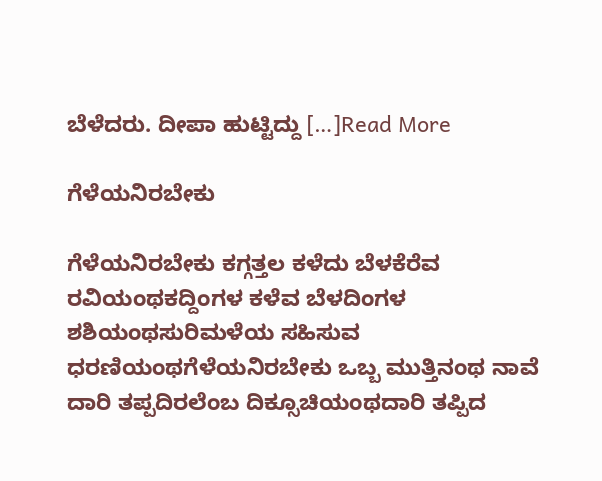ಬೆಳೆದರು. ದೀಪಾ ಹುಟ್ಟಿದ್ದು […]Read More

ಗೆಳೆಯನಿರಬೇಕು

ಗೆಳೆಯನಿರಬೇಕು ಕಗ್ಗತ್ತಲ ಕಳೆದು ಬೆಳಕೆರೆವ ರವಿಯಂಥಕದ್ದಿಂಗಳ ಕಳೆವ ಬೆಳದಿಂಗಳ ಶಶಿಯಂಥಸುರಿಮಳೆಯ ಸಹಿಸುವ ಧರಣಿಯಂಥಗೆಳೆಯನಿರಬೇಕು ಒಬ್ಬ ಮುತ್ತಿನಂಥ ನಾವೆ ದಾರಿ ತಪ್ಪದಿರಲೆಂಬ ದಿಕ್ಸೂಚಿಯಂಥದಾರಿ ತಪ್ಪಿದ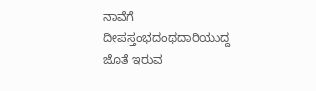ನಾವೆಗೆ ದೀಪಸ್ತಂಭದಂಥದಾರಿಯುದ್ದ ಜೊತೆ ಇರುವ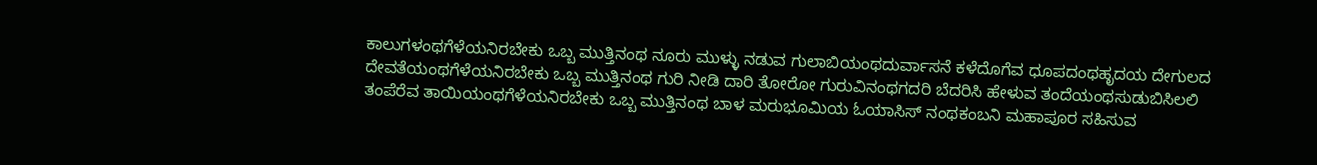ಕಾಲುಗಳಂಥಗೆಳೆಯನಿರಬೇಕು ಒಬ್ಬ ಮುತ್ತಿನಂಥ ನೂರು ಮುಳ್ಳು ನಡುವ ಗುಲಾಬಿಯಂಥದುರ್ವಾಸನೆ ಕಳೆದೊಗೆವ ಧೂಪದಂಥಹೃದಯ ದೇಗುಲದ ದೇವತೆಯಂಥಗೆಳೆಯನಿರಬೇಕು ಒಬ್ಬ ಮುತ್ತಿನಂಥ ಗುರಿ ನೀಡಿ ದಾರಿ ತೋರೋ ಗುರುವಿನಂಥಗದರಿ ಬೆದರಿಸಿ ಹೇಳುವ ತಂದೆಯಂಥಸುಡುಬಿಸಿಲಲಿ ತಂಪೆರೆವ ತಾಯಿಯಂಥಗೆಳೆಯನಿರಬೇಕು ಒಬ್ಬ ಮುತ್ತಿನಂಥ ಬಾಳ ಮರುಭೂಮಿಯ ಓಯಾಸಿಸ್ ನಂಥಕಂಬನಿ ಮಹಾಪೂರ ಸಹಿಸುವ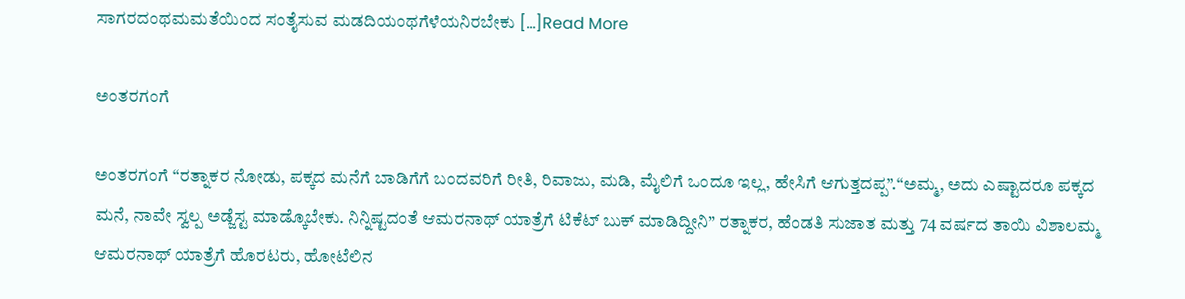ಸಾಗರದಂಥಮಮತೆಯಿಂದ ಸಂತೈಸುವ ಮಡದಿಯಂಥಗೆಳೆಯನಿರಬೇಕು […]Read More

ಅಂತರಗಂಗೆ

ಅಂತರಗಂಗೆ “ರತ್ನಾಕರ ನೋಡು, ಪಕ್ಕದ ಮನೆಗೆ ಬಾಡಿಗೆಗೆ ಬಂದವರಿಗೆ ರೀತಿ, ರಿವಾಜು, ಮಡಿ, ಮೈಲಿಗೆ ಒಂದೂ ಇಲ್ಲ, ಹೇಸಿಗೆ ಆಗುತ್ತದಪ್ಪ”.“ಅಮ್ಮ, ಅದು ಎಷ್ಟಾದರೂ ಪಕ್ಕದ ಮನೆ, ನಾವೇ ಸ್ವಲ್ಪ ಅಡ್ಜೆಸ್ಟ ಮಾಡ್ಕೊಬೇಕು. ನಿನ್ನಿಷ್ಟದಂತೆ ಆಮರನಾಥ್ ಯಾತ್ರೆಗೆ ಟಿಕೆಟ್ ಬುಕ್ ಮಾಡಿದ್ದೀನಿ” ರತ್ನಾಕರ, ಹೆಂಡತಿ ಸುಜಾತ ಮತ್ತು 74 ವರ್ಷದ ತಾಯಿ ವಿಶಾಲಮ್ಮ ಆಮರನಾಥ್ ಯಾತ್ರೆಗೆ ಹೊರಟರು, ಹೋಟೆಲಿನ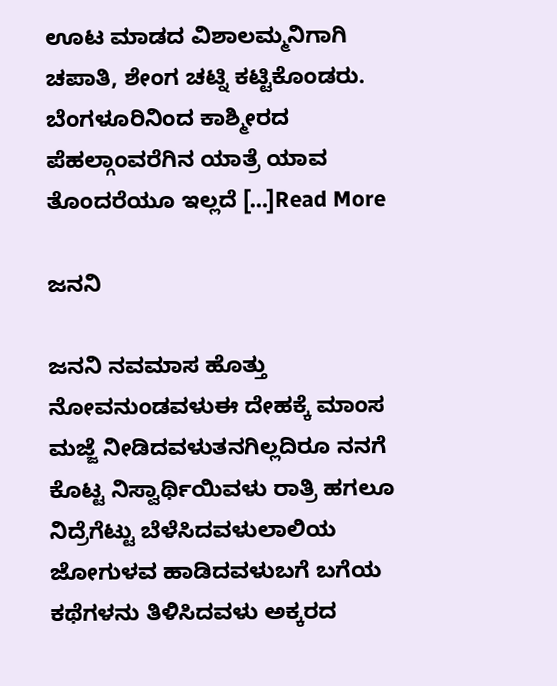ಊಟ ಮಾಡದ ವಿಶಾಲಮ್ಮನಿಗಾಗಿ ಚಪಾತಿ, ಶೇಂಗ ಚಟ್ನಿ ಕಟ್ಟಿಕೊಂಡರು. ಬೆಂಗಳೂರಿನಿಂದ ಕಾಶ್ಮೀರದ ಪೆಹಲ್ಗಾಂವರೆಗಿನ ಯಾತ್ರೆ ಯಾವ ತೊಂದರೆಯೂ ಇಲ್ಲದೆ […]Read More

ಜನನಿ

ಜನನಿ ನವಮಾಸ ಹೊತ್ತು ನೋವನುಂಡವಳುಈ ದೇಹಕ್ಕೆ ಮಾಂಸ ಮಜ್ಜೆ ನೀಡಿದವಳುತನಗಿಲ್ಲದಿರೂ ನನಗೆ ಕೊಟ್ಟ ನಿಸ್ವಾರ್ಥಿಯಿವಳು ರಾತ್ರಿ ಹಗಲೂ ನಿದ್ರೆಗೆಟ್ಟು ಬೆಳೆಸಿದವಳುಲಾಲಿಯ ಜೋಗುಳವ ಹಾಡಿದವಳುಬಗೆ ಬಗೆಯ ಕಥೆಗಳನು ತಿಳಿಸಿದವಳು ಅಕ್ಕರದ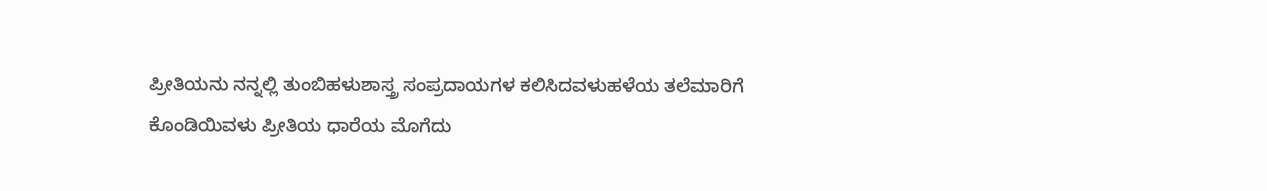ಪ್ರೀತಿಯನು ನನ್ನಲ್ಲಿ ತುಂಬಿಹಳುಶಾಸ್ತ್ರ ಸಂಪ್ರದಾಯಗಳ ಕಲಿಸಿದವಳುಹಳೆಯ ತಲೆಮಾರಿಗೆ ಕೊಂಡಿಯಿವಳು ಪ್ರೀತಿಯ ಧಾರೆಯ ಮೊಗೆದು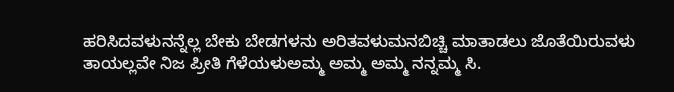ಹರಿಸಿದವಳುನನ್ನೆಲ್ಲ ಬೇಕು ಬೇಡಗಳನು ಅರಿತವಳುಮನಬಿಚ್ಚಿ ಮಾತಾಡಲು ಜೊತೆಯಿರುವಳು ತಾಯಲ್ಲವೇ ನಿಜ ಪ್ರೀತಿ ಗೆಳೆಯಳುಅಮ್ಮ ಅಮ್ಮ ಅಮ್ಮ ನನ್ನಮ್ಮ ಸಿ.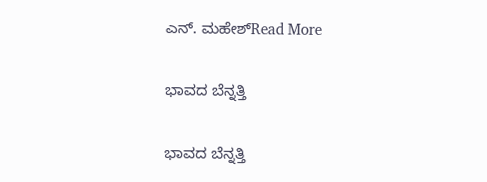ಎನ್. ಮಹೇಶ್Read More

ಭಾವದ ಬೆನ್ನತ್ತಿ

ಭಾವದ ಬೆನ್ನತ್ತಿ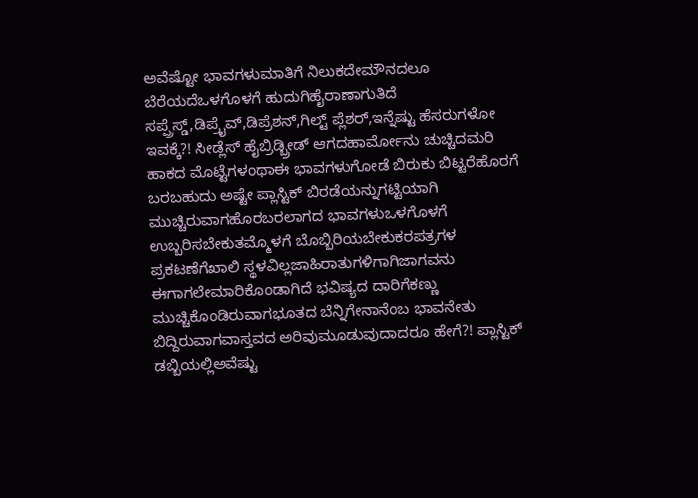ಅವೆಷ್ಟೋ ಭಾವಗಳುಮಾತಿಗೆ ನಿಲುಕದೇಮೌನದಲೂ ಬೆರೆಯದೆಒಳಗೊಳಗೆ ಹುದುಗಿಹೈರಾಣಾಗುತಿದೆ ಸಪ್ಪ್ರೆಸ್ಡ್,ಡಿಪ್ರೈವ್,ಡಿಪ್ರೆಶನ್,ಗಿಲ್ಟ್ ಪ್ಲೆಶರ್,ಇನ್ನೆಷ್ಟು ಹೆಸರುಗಳೋ ಇವಕ್ಕೆ?! ಸೀಡ್ಲೆಸ್ ಹೈಬ್ರಿಡ್ಬ್ರೀಡ್ ಆಗದಹಾರ್ಮೋನು ಚುಚ್ಚಿದಮರಿ ಹಾಕದ ಮೊಟ್ಟೆಗಳಂಥಾಈ ಭಾವಗಳುಗೋಡೆ ಬಿರುಕು ಬಿಟ್ಟರೆಹೊರಗೆ ಬರಬಹುದು ಅಷ್ಟೇ ಪ್ಲಾಸ್ಟಿಕ್ ಬಿರಡೆಯನ್ನುಗಟ್ಟಿಯಾಗಿ ಮುಚ್ಚಿರುವಾಗಹೊರಬರಲಾಗದ ಭಾವಗಳುಒಳಗೊಳಗೆ ಉಬ್ಬರಿಸಬೇಕುತಮ್ಮೊಳಗೆ ಬೊಬ್ಬಿರಿಯಬೇಕುಕರಪತ್ರಗಳ ಪ್ರಕಟಣೆಗೆಖಾಲಿ ಸ್ಥಳವಿಲ್ಲಜಾಹಿರಾತುಗಳಿಗಾಗಿಜಾಗವನು ಈಗಾಗಲೇಮಾರಿಕೊಂಡಾಗಿದೆ ಭವಿಷ್ಯದ ದಾರಿಗೆಕಣ್ಣು ಮುಚ್ಚಿಕೊಂಡಿರುವಾಗಭೂತದ ಬೆನ್ನಿಗೇನಾನೆಂಬ ಭಾವನೇತು ಬಿದ್ದಿರುವಾಗವಾಸ್ತವದ ಅರಿವುಮೂಡುವುದಾದರೂ ಹೇಗೆ?! ಪ್ಲಾಸ್ಟಿಕ್ ಡಬ್ಬಿಯಲ್ಲಿಅವೆಷ್ಟು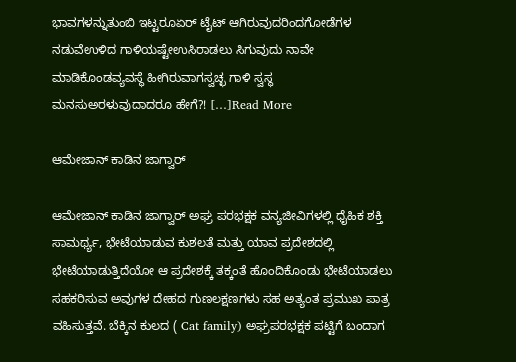ಭಾವಗಳನ್ನುತುಂಬಿ ಇಟ್ಟರೂಏರ್ ಟೈಟ್ ಆಗಿರುವುದರಿಂದಗೋಡೆಗಳ ನಡುವೆಉಳಿದ ಗಾಳಿಯಷ್ಟೇಉಸಿರಾಡಲು ಸಿಗುವುದು ನಾವೇ ಮಾಡಿಕೊಂಡವ್ಯವಸ್ಥೆ ಹೀಗಿರುವಾಗಸ್ವಚ್ಛ ಗಾಳಿ ಸ್ವಸ್ಥ ಮನಸುಅರಳುವುದಾದರೂ ಹೇಗೆ?! […]Read More

ಆಮೇಜಾನ್ ಕಾಡಿನ ಜಾಗ್ವಾರ್

ಆಮೇಜಾನ್ ಕಾಡಿನ ಜಾಗ್ವಾರ್ ಅಘ್ರ ಪರಭಕ್ಷಕ ವನ್ಯಜೀವಿಗಳಲ್ಲಿ ಧೈಹಿಕ ಶಕ್ತಿ ಸಾಮರ್ಥ್ಯ‌, ಭೇಟೆಯಾಡುವ ಕುಶಲತೆ ಮತ್ತು ಯಾವ ಪ್ರದೇಶದಲ್ಲಿ ಭೇಟೆಯಾಡುತ್ತಿದೆಯೋ ಆ ಪ್ರದೇಶಕ್ಕೆ ತಕ್ಕಂತೆ ಹೊಂದಿಕೊಂಡು ಭೇಟೆಯಾಡಲು ಸಹಕರಿಸುವ ಅವುಗಳ ದೇಹದ ಗುಣಲಕ್ಷಣಗಳು ಸಹ ಅತ್ಯಂತ ಪ್ರಮುಖ ಪಾತ್ರ ವಹಿಸುತ್ತವೆ. ಬೆಕ್ಕಿನ ಕುಲದ ( Cat family) ಅಘ್ರಪರಭಕ್ಷಕ ಪಟ್ಟಿಗೆ ಬಂದಾಗ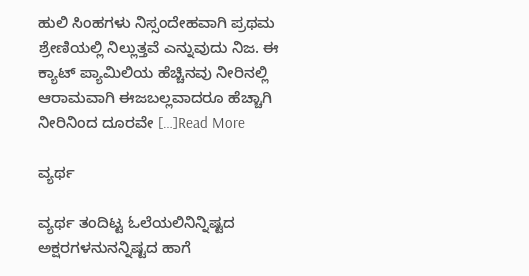ಹುಲಿ ಸಿಂಹಗಳು ನಿಸ್ಸಂದೇಹವಾಗಿ ಪ್ರಥಮ ಶ್ರೇಣಿಯಲ್ಲಿ ನಿಲ್ಲುತ್ತವೆ ಎನ್ನುವುದು ನಿಜ. ಈ ಕ್ಯಾಟ್ ಪ್ಯಾಮಿಲಿಯ ಹೆಚ್ಚಿನವು ನೀರಿನಲ್ಲಿ ಆರಾಮವಾಗಿ ಈಜಬಲ್ಲವಾದರೂ ಹೆಚ್ಚಾಗಿ ನೀರಿನಿಂದ ದೂರವೇ […]Read More

ವ್ಯರ್ಥ

ವ್ಯರ್ಥ ತಂದಿಟ್ಟ ಓಲೆಯಲಿನಿನ್ನಿಷ್ಟದ ಅಕ್ಷರಗಳನುನನ್ನಿಷ್ಟದ ಹಾಗೆ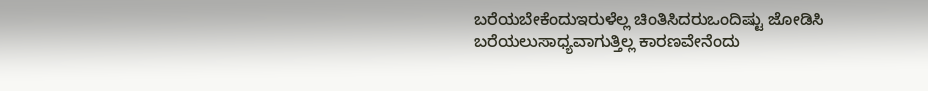ಬರೆಯಬೇಕೆಂದುಇರುಳೆಲ್ಲ ಚಿಂತಿಸಿದರುಒಂದಿಷ್ಟು ಜೋಡಿಸಿ ಬರೆಯಲುಸಾಧ್ಯವಾಗುತ್ತಿಲ್ಲ ಕಾರಣವೇನೆಂದು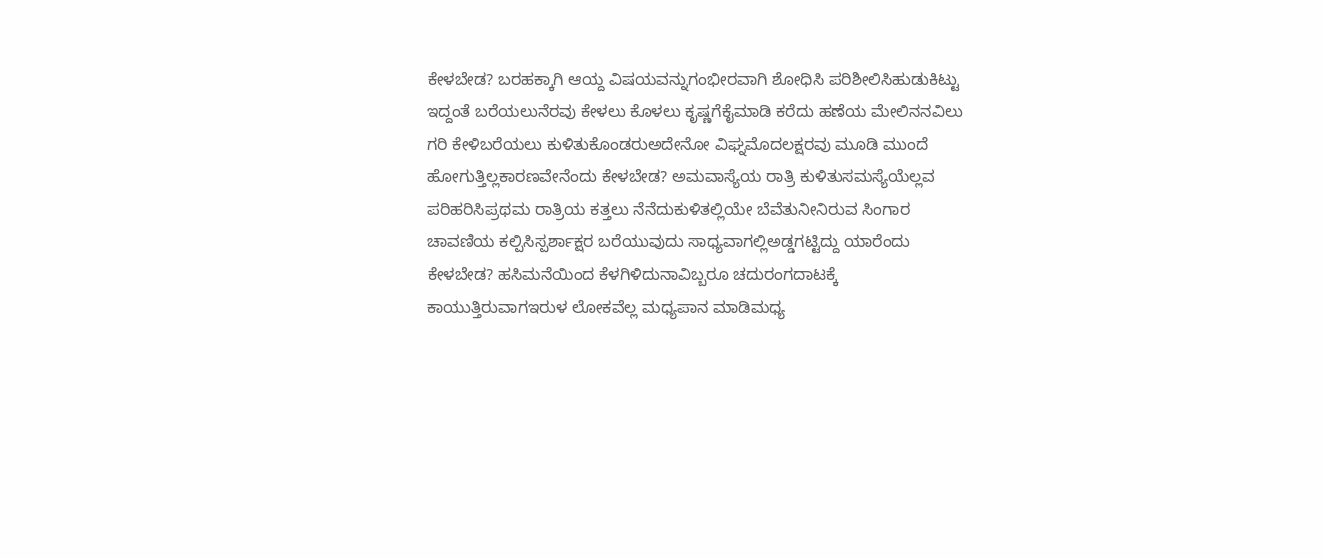ಕೇಳಬೇಡ? ಬರಹಕ್ಕಾಗಿ ಆಯ್ದ ವಿಷಯವನ್ನುಗಂಭೀರವಾಗಿ ಶೋಧಿಸಿ ಪರಿಶೀಲಿಸಿಹುಡುಕಿಟ್ಟು ಇದ್ದಂತೆ ಬರೆಯಲುನೆರವು ಕೇಳಲು ಕೊಳಲು ಕೃಷ್ಣಗೆಕೈಮಾಡಿ ಕರೆದು ಹಣೆಯ ಮೇಲಿನನವಿಲು ಗರಿ ಕೇಳಿಬರೆಯಲು ಕುಳಿತುಕೊಂಡರುಅದೇನೋ ವಿಘ್ನಮೊದಲಕ್ಷರವು ಮೂಡಿ ಮುಂದೆ ಹೋಗುತ್ತಿಲ್ಲಕಾರಣವೇನೆಂದು ಕೇಳಬೇಡ? ಅಮವಾಸ್ಯೆಯ ರಾತ್ರಿ ಕುಳಿತುಸಮಸ್ಯೆಯೆಲ್ಲವ ಪರಿಹರಿಸಿಪ್ರಥಮ ರಾತ್ರಿಯ ಕತ್ತಲು ನೆನೆದುಕುಳಿತಲ್ಲಿಯೇ ಬೆವೆತುನೀನಿರುವ ಸಿಂಗಾರ ಚಾವಣಿಯ ಕಲ್ಪಿಸಿಸ್ಪರ್ಶಾಕ್ಷರ ಬರೆಯುವುದು ಸಾಧ್ಯವಾಗಲ್ಲಿಅಡ್ಡಗಟ್ಟಿದ್ದು ಯಾರೆಂದು ಕೇಳಬೇಡ? ಹಸಿಮನೆಯಿಂದ ಕೆಳಗಿಳಿದುನಾವಿಬ್ಬರೂ ಚದುರಂಗದಾಟಕ್ಕೆ ಕಾಯುತ್ತಿರುವಾಗಇರುಳ ಲೋಕವೆಲ್ಲ ಮಧ್ಯಪಾನ ಮಾಡಿಮಧ್ಯ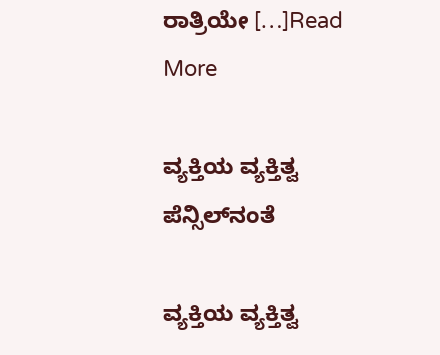ರಾತ್ರಿಯೇ […]Read More

ವ್ಯಕ್ತಿಯ ವ್ಯಕ್ತಿತ್ವ ಪೆನ್ಸಿಲ್‌ನಂತೆ

ವ್ಯಕ್ತಿಯ ವ್ಯಕ್ತಿತ್ವ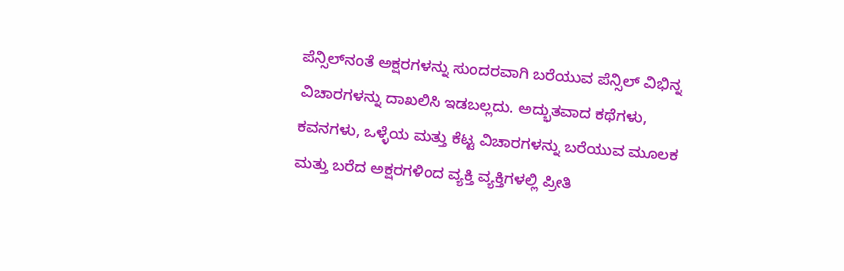ಪೆನ್ಸಿಲ್‌ನಂತೆ ಅಕ್ಷರಗಳನ್ನು ಸುಂದರವಾಗಿ ಬರೆಯುವ ಪೆನ್ಸಿಲ್ ವಿಭಿನ್ನ ವಿಚಾರಗಳನ್ನು ದಾಖಲಿಸಿ ಇಡಬಲ್ಲದು. ಅದ್ಭುತವಾದ ಕಥೆಗಳು, ಕವನಗಳು, ಒಳ್ಳೆಯ ಮತ್ತು ಕೆಟ್ಟ ವಿಚಾರಗಳನ್ನು ಬರೆಯುವ ಮೂಲಕ ಮತ್ತು ಬರೆದ ಅಕ್ಷರಗಳಿಂದ ವ್ಯಕ್ತಿ ವ್ಯಕ್ತಿಗಳಲ್ಲಿ ಪ್ರೀತಿ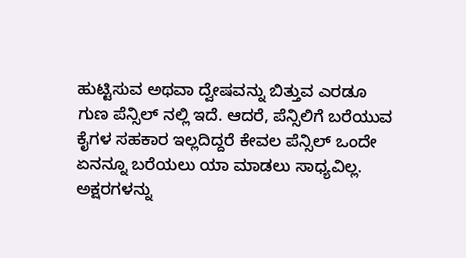ಹುಟ್ಟಿಸುವ ಅಥವಾ ದ್ವೇಷವನ್ನು ಬಿತ್ತುವ ಎರಡೂ ಗುಣ ಪೆನ್ಸಿಲ್‌ ನಲ್ಲಿ ಇದೆ. ಆದರೆ, ಪೆನ್ಸಿಲಿಗೆ ಬರೆಯುವ ಕೈಗಳ ಸಹಕಾರ ಇಲ್ಲದಿದ್ದರೆ ಕೇವಲ ಪೆನ್ಸಿಲ್ ಒಂದೇ ಏನನ್ನೂ ಬರೆಯಲು ಯಾ ಮಾಡಲು ಸಾಧ್ಯವಿಲ್ಲ. ಅಕ್ಷರಗಳನ್ನು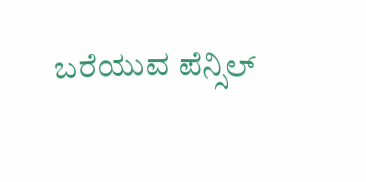ಬರೆಯುವ ಪೆನ್ಸಿಲ್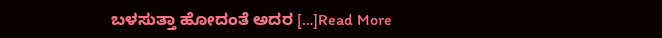ಬಳಸುತ್ತಾ ಹೋದಂತೆ ಅದರ […]Read More